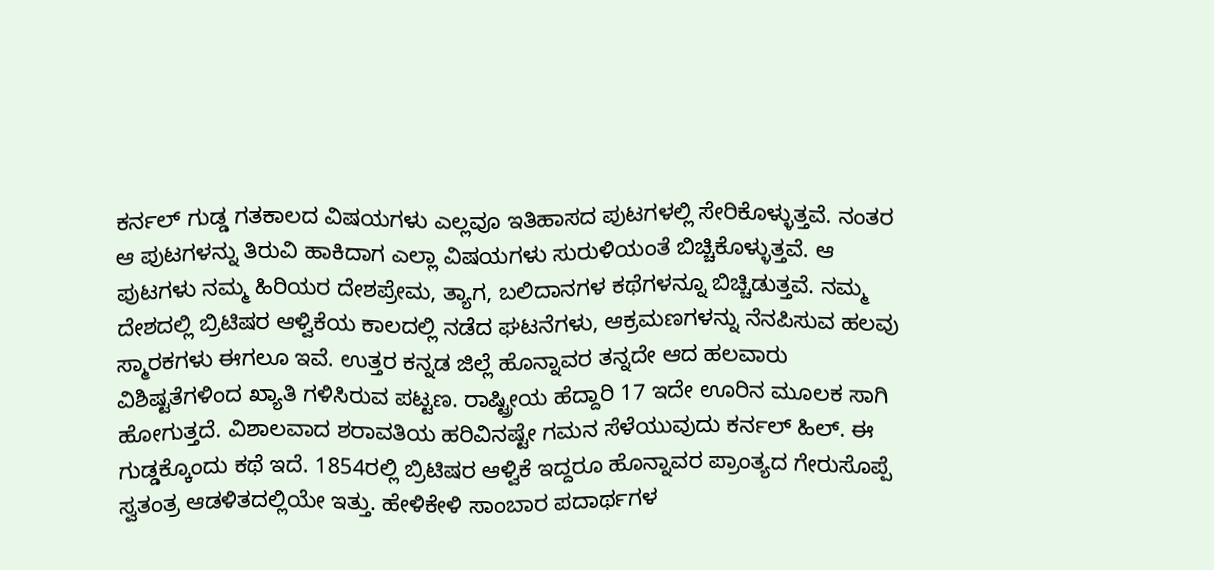ಕರ್ನಲ್ ಗುಡ್ಡ ಗತಕಾಲದ ವಿಷಯಗಳು ಎಲ್ಲವೂ ಇತಿಹಾಸದ ಪುಟಗಳಲ್ಲಿ ಸೇರಿಕೊಳ್ಳುತ್ತವೆ. ನಂತರ ಆ ಪುಟಗಳನ್ನು ತಿರುವಿ ಹಾಕಿದಾಗ ಎಲ್ಲಾ ವಿಷಯಗಳು ಸುರುಳಿಯಂತೆ ಬಿಚ್ಚಿಕೊಳ್ಳುತ್ತವೆ. ಆ ಪುಟಗಳು ನಮ್ಮ ಹಿರಿಯರ ದೇಶಪ್ರೇಮ, ತ್ಯಾಗ, ಬಲಿದಾನಗಳ ಕಥೆಗಳನ್ನೂ ಬಿಚ್ಚಿಡುತ್ತವೆ. ನಮ್ಮ ದೇಶದಲ್ಲಿ ಬ್ರಿಟಿಷರ ಆಳ್ವಿಕೆಯ ಕಾಲದಲ್ಲಿ ನಡೆದ ಘಟನೆಗಳು, ಆಕ್ರಮಣಗಳನ್ನು ನೆನಪಿಸುವ ಹಲವು ಸ್ಮಾರಕಗಳು ಈಗಲೂ ಇವೆ. ಉತ್ತರ ಕನ್ನಡ ಜಿಲ್ಲೆ ಹೊನ್ನಾವರ ತನ್ನದೇ ಆದ ಹಲವಾರು ವಿಶಿಷ್ಟತೆಗಳಿಂದ ಖ್ಯಾತಿ ಗಳಿಸಿರುವ ಪಟ್ಟಣ. ರಾಷ್ಟ್ರೀಯ ಹೆದ್ದಾರಿ 17 ಇದೇ ಊರಿನ ಮೂಲಕ ಸಾಗಿ ಹೋಗುತ್ತದೆ. ವಿಶಾಲವಾದ ಶರಾವತಿಯ ಹರಿವಿನಷ್ಟೇ ಗಮನ ಸೆಳೆಯುವುದು ಕರ್ನಲ್ ಹಿಲ್. ಈ ಗುಡ್ಡಕ್ಕೊಂದು ಕಥೆ ಇದೆ. 1854ರಲ್ಲಿ ಬ್ರಿಟಿಷರ ಆಳ್ವಿಕೆ ಇದ್ದರೂ ಹೊನ್ನಾವರ ಪ್ರಾಂತ್ಯದ ಗೇರುಸೊಪ್ಪೆ ಸ್ವತಂತ್ರ ಆಡಳಿತದಲ್ಲಿಯೇ ಇತ್ತು. ಹೇಳಿಕೇಳಿ ಸಾಂಬಾರ ಪದಾರ್ಥಗಳ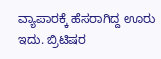ವ್ಯಾಪಾರಕ್ಕೆ ಹೆಸರಾಗಿದ್ದ ಊರು ಇದು. ಬ್ರಿಟಿಷರ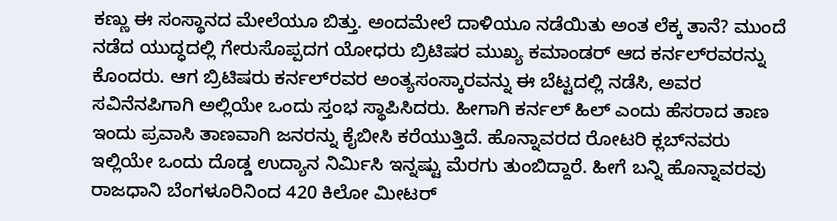ಕಣ್ಣು ಈ ಸಂಸ್ಥಾನದ ಮೇಲೆಯೂ ಬಿತ್ತು. ಅಂದಮೇಲೆ ದಾಳಿಯೂ ನಡೆಯಿತು ಅಂತ ಲೆಕ್ಕ ತಾನೆ? ಮುಂದೆ ನಡೆದ ಯುದ್ಧದಲ್ಲಿ ಗೇರುಸೊಪ್ಪದಗ ಯೋಧರು ಬ್ರಿಟಿಷರ ಮುಖ್ಯ ಕಮಾಂಡರ್ ಆದ ಕರ್ನಲ್‌ರವರನ್ನು ಕೊಂದರು. ಆಗ ಬ್ರಿಟಿಷರು ಕರ್ನಲ್‌ರವರ ಅಂತ್ಯಸಂಸ್ಕಾರವನ್ನು ಈ ಬೆಟ್ಟದಲ್ಲಿ ನಡೆಸಿ, ಅವರ ಸವಿನೆನಪಿಗಾಗಿ ಅಲ್ಲಿಯೇ ಒಂದು ಸ್ತಂಭ ಸ್ಥಾಪಿಸಿದರು. ಹೀಗಾಗಿ ಕರ್ನಲ್ ಹಿಲ್ ಎಂದು ಹೆಸರಾದ ತಾಣ ಇಂದು ಪ್ರವಾಸಿ ತಾಣವಾಗಿ ಜನರನ್ನು ಕೈಬೀಸಿ ಕರೆಯುತ್ತಿದೆ. ಹೊನ್ನಾವರದ ರೋಟರಿ ಕ್ಲಬ್‌ನವರು ಇಲ್ಲಿಯೇ ಒಂದು ದೊಡ್ಡ ಉದ್ಯಾನ ನಿರ್ಮಿಸಿ ಇನ್ನಷ್ಟು ಮೆರಗು ತುಂಬಿದ್ದಾರೆ. ಹೀಗೆ ಬನ್ನಿ ಹೊನ್ನಾವರವು ರಾಜಧಾನಿ ಬೆಂಗಳೂರಿನಿಂದ 420 ಕಿಲೋ ಮೀಟರ್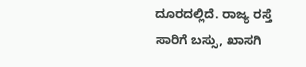ದೂರದಲ್ಲಿದೆ. ರಾಜ್ಯ ರಸ್ತೆ ಸಾರಿಗೆ ಬಸ್ಸು, ಖಾಸಗಿ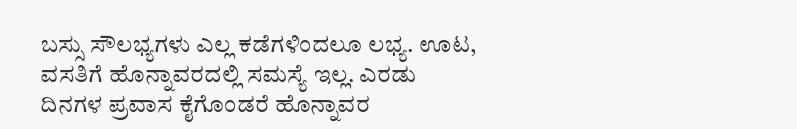ಬಸ್ಸು ಸೌಲಭ್ಯಗಳು ಎಲ್ಲ ಕಡೆಗಳಿಂದಲೂ ಲಭ್ಯ. ಊಟ, ವಸತಿಗೆ ಹೊನ್ನಾವರದಲ್ಲಿ ಸಮಸ್ಯೆ ಇಲ್ಲ. ಎರಡು ದಿನಗಳ ಪ್ರವಾಸ ಕೈಗೊಂಡರೆ ಹೊನ್ನಾವರ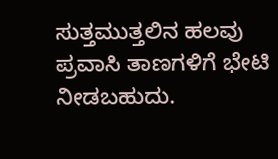ಸುತ್ತಮುತ್ತಲಿನ ಹಲವು ಪ್ರವಾಸಿ ತಾಣಗಳಿಗೆ ಭೇಟಿ ನೀಡಬಹುದು.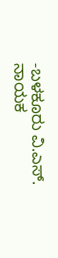-ಬಳಕೂರು ವಿ.ಎಸ್. ನಾಯಕ